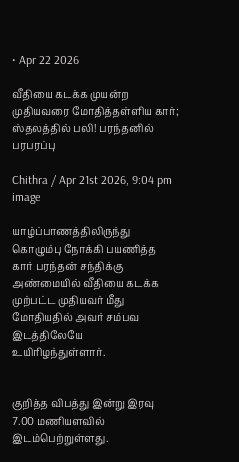• Apr 22 2026

வீதியை கடக்க முயன்ற முதியவரை மோதித்தள்ளிய கார்; ஸ்தலத்தில் பலி! பரந்தனில் பரபரப்பு

Chithra / Apr 21st 2026, 9:04 pm
image

யாழ்ப்பாணத்திலிருந்து கொழும்பு நோக்கி பயணித்த கார் பரந்தன் சந்திக்கு அண்மையில் வீதியை கடக்க முற்பட்ட முதியவர் மீது மோதியதில் அவர் சம்பவ இடத்திலேயே  உயிரிழந்துள்ளார்.


குறித்த விபத்து இன்று இரவு 7.00 மணியளவில் இடம்பெற்றுள்ளது.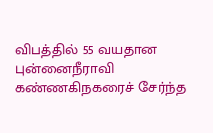விபத்தில் 55 வயதான புன்னைநீராவி கண்ணகிநகரைச் சேர்ந்த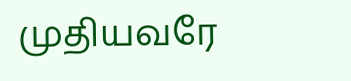முதியவரே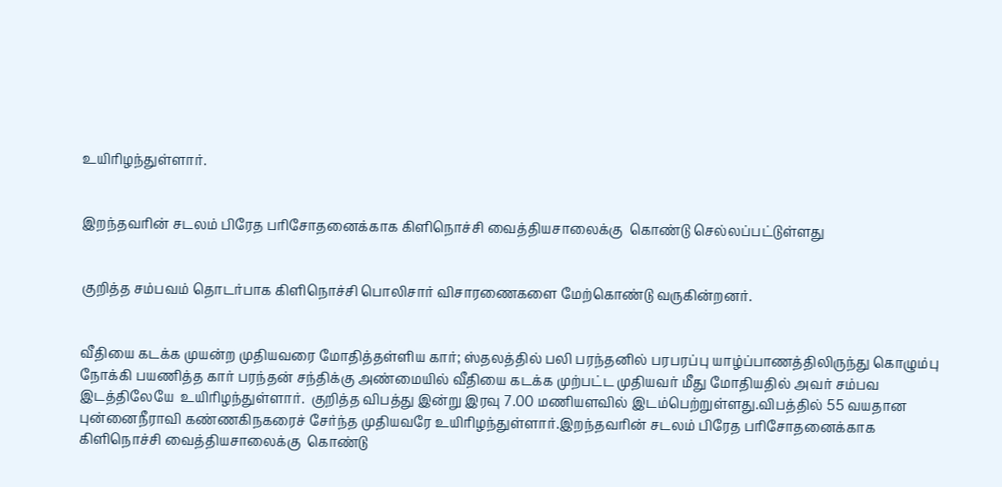உயிரிழந்துள்ளார்.


இறந்தவரின் சடலம் பிரேத பரிசோதனைக்காக கிளிநொச்சி வைத்தியசாலைக்கு  கொண்டு செல்லப்பட்டுள்ளது


குறித்த சம்பவம் தொடர்பாக கிளிநொச்சி பொலிசார் விசாரணைகளை மேற்கொண்டு வருகின்றனர்.


வீதியை கடக்க முயன்ற முதியவரை மோதித்தள்ளிய கார்; ஸ்தலத்தில் பலி பரந்தனில் பரபரப்பு யாழ்ப்பாணத்திலிருந்து கொழும்பு நோக்கி பயணித்த கார் பரந்தன் சந்திக்கு அண்மையில் வீதியை கடக்க முற்பட்ட முதியவர் மீது மோதியதில் அவர் சம்பவ இடத்திலேயே  உயிரிழந்துள்ளார்.  குறித்த விபத்து இன்று இரவு 7.00 மணியளவில் இடம்பெற்றுள்ளது.விபத்தில் 55 வயதான புன்னைநீராவி கண்ணகிநகரைச் சேர்ந்த முதியவரே உயிரிழந்துள்ளார்.இறந்தவரின் சடலம் பிரேத பரிசோதனைக்காக கிளிநொச்சி வைத்தியசாலைக்கு  கொண்டு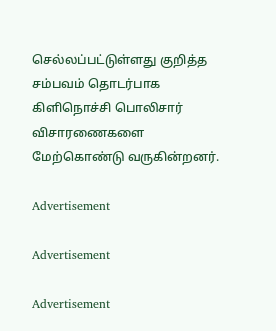செல்லப்பட்டுள்ளது குறித்த சம்பவம் தொடர்பாக கிளிநொச்சி பொலிசார் விசாரணைகளை மேற்கொண்டு வருகின்றனர்.

Advertisement

Advertisement

Advertisement